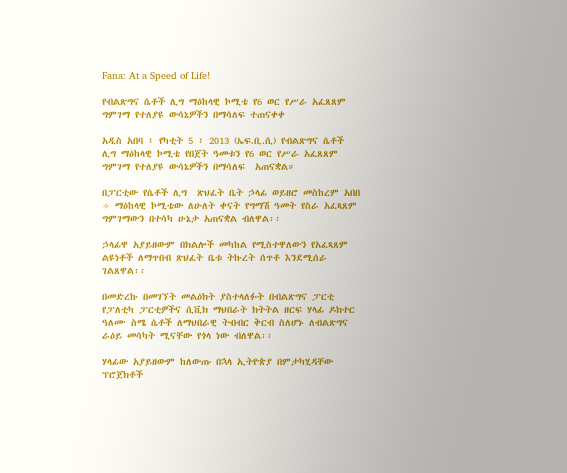Fana: At a Speed of Life!

የብልጽግና ሴቶች ሊግ ማዕከላዊ ኮሚቴ የ6 ወር የሥራ አፈጸጸም ግምገማ የተለያዩ ውሳኔዎችን በማሳለፍ ተጠናቀቀ

አዲስ አበባ ፣ የካቲት 5 ፣ 2013 (ኤፍ.ቢ.ሲ) የብልጽግና ሴቶች ሊግ ማዕከላዊ ኮሚቴ የበጀት ዓመቱን የ6 ወር የሥራ አፈጸጸም ግምገማ የተለያዩ ውሳኔዎችን በማሳለፍ  አጠናቋል።

በፓርቲው የሴቶች ሊግ  ጽህፈት ቤት ኃላፊ ወይዘሮ መስከረም አበበ ÷ ማዕከላዊ ኮሚቴው ለሁለት ቀናት የግማሽ ዓመት የስራ አፈጻጸም ግምገማውን በተሳካ ሁኔታ አጠናቋል ብለዋል፡፡

ኃላፊዋ አያይዘውም በክልሎች መካከል የሚስተዋለውን የአፈጻጸም ልዩነቶች ለማጥበብ ጽህፈት ቤቱ ትኩረት ሰጥቶ እንደሚሰራ ገልጸዋል፡፡

በመድረኩ በመገኘት መልዕክት ያስተላለፉት በብልጽግና ፓርቲ የፓለቲካ ፓርቲዎችና ሲቪክ ማህበራት ክትትል ዘርፍ ሃላፊ ዶክተር ዓለሙ ስሜ ሴቶች ለማህበራዊ ትብብር ቅርብ ስለሆኑ ለብልጽግና ራዕይ መሳካት ሚናቸው የጎላ ነው ብለዋል፡፡

ሃላፊው አያይዘውም ከለውጡ በኋላ ኢትዮጵያ በምታካሂዳቸው ፕሮጀክቶች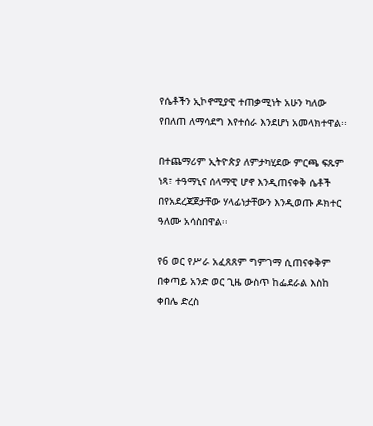የሴቶችን ኢኮኖሚያዊ ተጠቃሚነት አሁን ካለው የበለጠ ለማሳደግ እየተሰራ እንደሆነ አመላክተዋል፡፡

በተጨማሪም ኢትዮጵያ ለምታካሂደው ምርጫ ፍጹም ነጻ፣ ተዓማኒና ሰላማዊ ሆኖ እንዲጠናቀቅ ሴቶች በየአደረጃጀታቸው ሃላፊነታቸውን እንዲወጡ ዶክተር ዓለሙ አሳስበዋል፡፡

የ6 ወር የሥራ አፈጸጸም ግምገማ ሲጠናቀቅም በቀጣይ አንድ ወር ጊዜ ውስጥ ከፌደራል እስከ ቀበሌ ድረስ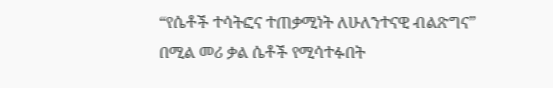“የሴቶች ተሳትፎና ተጠቃሚነት ለሁለንተናዊ ብልጽግና” በሚል መሪ ቃል ሴቶች የሚሳተፉበት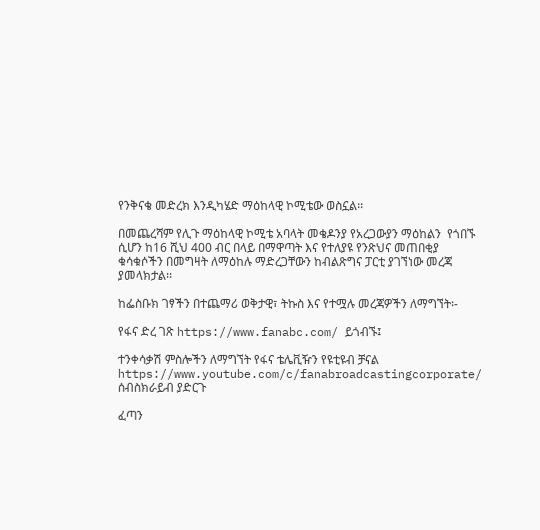የንቅናቄ መድረክ እንዲካሄድ ማዕከላዊ ኮሚቴው ወስኗል፡፡

በመጨረሻም የሊጉ ማዕከላዊ ኮሚቴ አባላት መቄዶንያ የአረጋውያን ማዕከልን  የጎበኙ ሲሆን ከ16 ሺህ 400 ብር በላይ በማዋጣት እና የተለያዩ የንጽህና መጠበቂያ ቁሳቁሶችን በመግዛት ለማዕከሉ ማድረጋቸውን ከብልጽግና ፓርቲ ያገኘነው መረጃ ያመላክታል፡፡

ከፌስቡክ ገፃችን በተጨማሪ ወቅታዊ፣ ትኩስ እና የተሟሉ መረጃዎችን ለማግኘት፡-

የፋና ድረ ገጽ https://www.fanabc.com/ ይጎብኙ፤

ተንቀሳቃሽ ምስሎችን ለማግኘት የፋና ቴሌቪዥን የዩቲዩብ ቻናል https://www.youtube.com/c/fanabroadcastingcorporate/ ሰብስክራይብ ያድርጉ

ፈጣን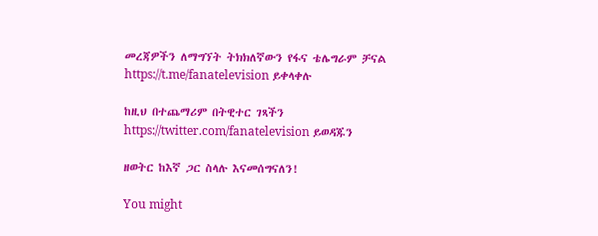መረጃዎችን ለማግኘት ትክክለኛውን የፋና ቴሌግራም ቻናል https://t.me/fanatelevision ይቀላቀሉ

ከዚህ በተጨማሪም በትዊተር ገጻችን https://twitter.com/fanatelevision ይወዳጁን

ዘወትር ከእኛ ጋር ስላሉ እናመሰግናለን!

You might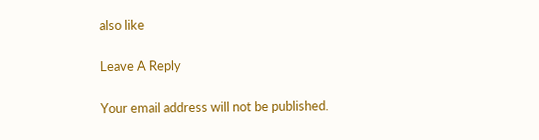also like

Leave A Reply

Your email address will not be published.